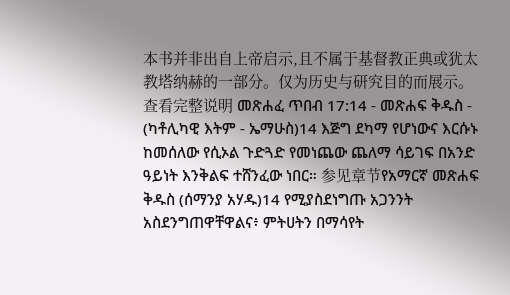本书并非出自上帝启示,且不属于基督教正典或犹太教塔纳赫的一部分。仅为历史与研究目的而展示。 查看完整说明 መጽሐፈ ጥበብ 17:14 - መጽሐፍ ቅዱስ - (ካቶሊካዊ እትም - ኤማሁስ)14 እጅግ ደካማ የሆነውና እርሱኑ ከመሰለው የሲኦል ጉድጓድ የመነጨው ጨለማ ሳይገፍ በአንድ ዓይነት እንቅልፍ ተሸንፈው ነበር። 参见章节የአማርኛ መጽሐፍ ቅዱስ (ሰማንያ አሃዱ)14 የሚያስደነግጡ አጋንንት አስደንግጠዋቸዋልና፥ ምትሀትን በማሳየት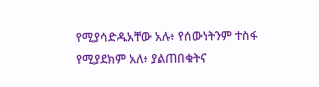የሚያሳድዱአቸው አሉ፥ የሰውነትንም ተስፋ የሚያደክም አለ፥ ያልጠበቁትና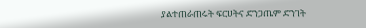ያልተጠራጠሩት ፍርሀትና ድንጋጤም ድንገት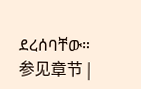ደረሰባቸው። 参见章节 |